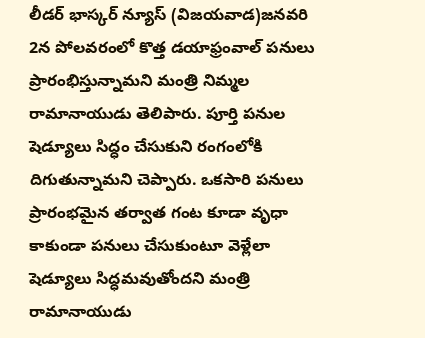లీడర్ భాస్కర్ న్యూస్ (విజయవాడ)జనవరి 2న పోలవరంలో కొత్త డయాఫ్రంవాల్ పనులు ప్రారంభిస్తున్నామని మంత్రి నిమ్మల రామానాయుడు తెలిపారు. పూర్తి పనుల షెడ్యూలు సిద్ధం చేసుకుని రంగంలోకి దిగుతున్నామని చెప్పారు. ఒకసారి పనులు ప్రారంభమైన తర్వాత గంట కూడా వృధా కాకుండా పనులు చేసుకుంటూ వెళ్లేలా షెడ్యూలు సిద్ధమవుతోందని మంత్రి రామానాయుడు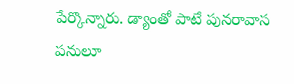పేర్కొన్నారు. డ్యాంతో పాటే పునరావాస పనులూ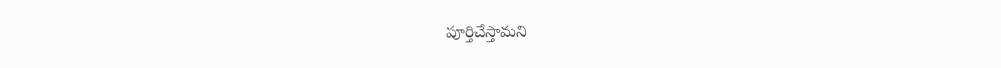పూర్తిచేస్తామని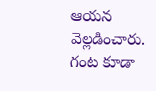ఆయన వెల్లడించారు.
గంట కూడా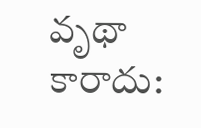వృథా కారాదు: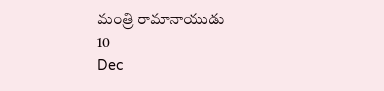మంత్రి రామానాయుడు
10
Dec